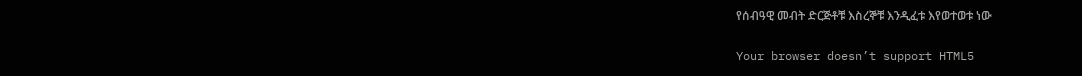የሰብዓዊ መብት ድርጅቶቹ እስረኞቹ እንዲፈቱ እየወተወቱ ነው

Your browser doesn’t support HTML5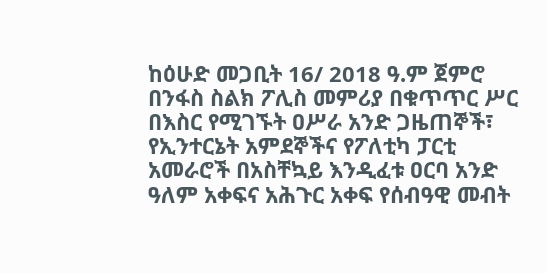ከዕሁድ መጋቢት 16/ 2018 ዓ.ም ጀምሮ በንፋስ ስልክ ፖሊስ መምሪያ በቁጥጥር ሥር በእስር የሚገኙት ዐሥራ አንድ ጋዜጠኞች፣ የኢንተርኔት አምደኞችና የፖለቲካ ፓርቲ አመራሮች በአስቸኳይ እንዲፈቱ ዐርባ አንድ ዓለም አቀፍና አሕጉር አቀፍ የሰብዓዊ መብት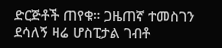ድርጅቶች ጠየቁ። ጋዜጠኛ ተመስገን ደሳለኝ ዛሬ ሆስፒታል ገብቶ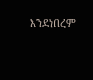እንደነበረም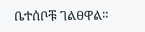ቤተሰቦቹ ገልፀዋል።